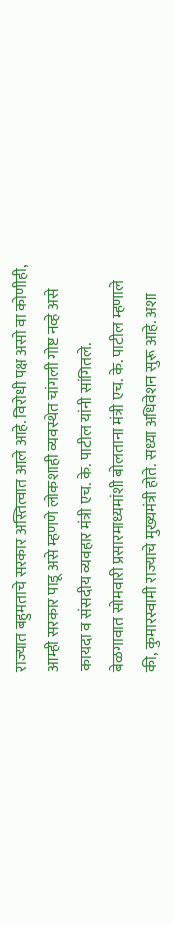राज्यात बहुमताचे सरकार अस्तित्वात आले आहे. विरोधी पक्ष असो वा कोणीही, आम्ही सरकार पाडू असे म्हणणे लोकशाही व्यवस्थेत चांगली गोष्ट नव्हे असे कायदा व संसदीय व्यवहार मंत्री एच. के. पाटील यांनी सांगितले.
बेळगावात सोमवारी प्रसारमाध्यमांशी बोलताना मंत्री एच. के. पाटील म्हणाले की, कुमारस्वामी राज्याचे मुख्यमंत्री होते. सध्या अधिवेशन सुरू आहे. अशा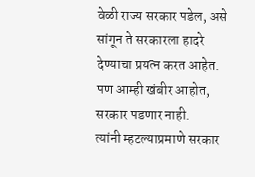वेळी राज्य सरकार पडेल, असे सांगून ते सरकारला हादरे देण्याचा प्रयत्न करत आहेत. पण आम्ही खंबीर आहोत, सरकार पडणार नाही.
त्यांनी म्हटल्याप्रमाणे सरकार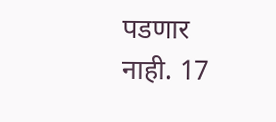पडणार नाही. 17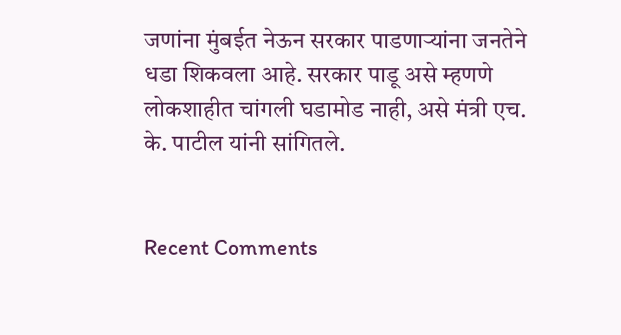जणांना मुंबईत नेऊन सरकार पाडणाऱ्यांना जनतेने धडा शिकवला आहे. सरकार पाडू असे म्हणणे लोकशाहीत चांगली घडामोड नाही, असे मंत्री एच. के. पाटील यांनी सांगितले.


Recent Comments